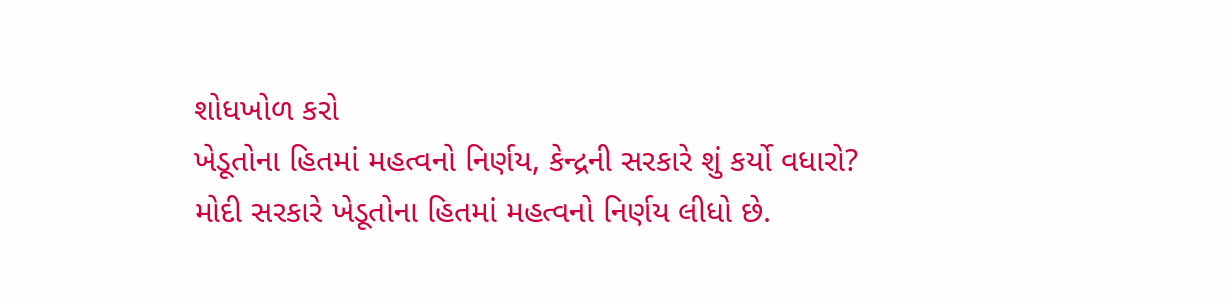શોધખોળ કરો
ખેડૂતોના હિતમાં મહત્વનો નિર્ણય, કેન્દ્રની સરકારે શું કર્યો વધારો?
મોદી સરકારે ખેડૂતોના હિતમાં મહત્વનો નિર્ણય લીધો છે.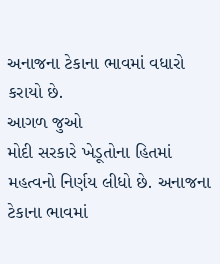અનાજના ટેકાના ભાવમાં વધારો કરાયો છે.
આગળ જુઓ
મોદી સરકારે ખેડૂતોના હિતમાં મહત્વનો નિર્ણય લીધો છે. અનાજના ટેકાના ભાવમાં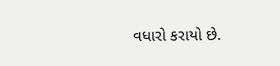વધારો કરાયો છે.